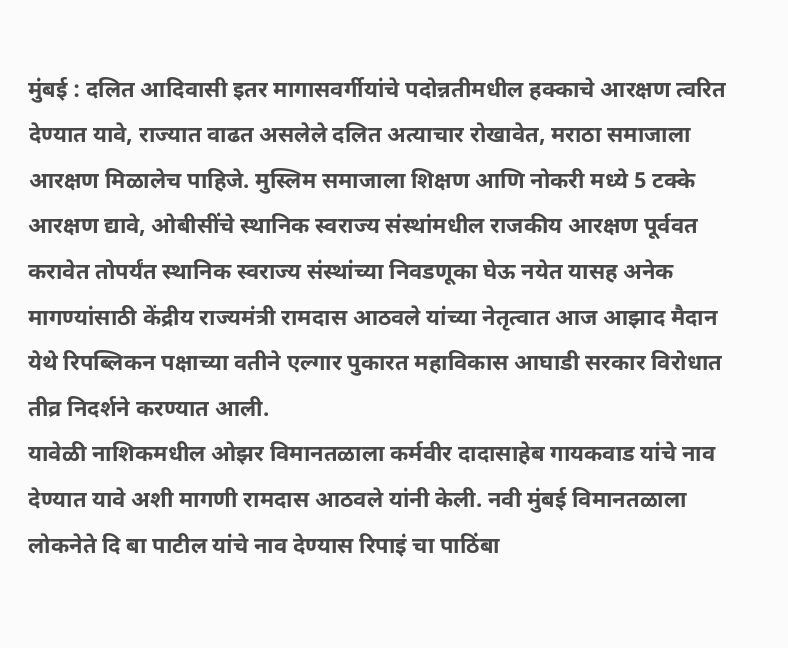मुंबई : दलित आदिवासी इतर मागासवर्गीयांचे पदोन्नतीमधील हक्काचे आरक्षण त्वरित देण्यात यावे, राज्यात वाढत असलेले दलित अत्याचार रोखावेत, मराठा समाजाला आरक्षण मिळालेच पाहिजे. मुस्लिम समाजाला शिक्षण आणि नोकरी मध्ये 5 टक्के आरक्षण द्यावे, ओबीसींचे स्थानिक स्वराज्य संस्थांमधील राजकीय आरक्षण पूर्ववत करावेत तोपर्यंत स्थानिक स्वराज्य संस्थांच्या निवडणूका घेऊ नयेत यासह अनेक मागण्यांसाठी केंद्रीय राज्यमंत्री रामदास आठवले यांच्या नेतृत्वात आज आझाद मैदान येथे रिपब्लिकन पक्षाच्या वतीने एल्गार पुकारत महाविकास आघाडी सरकार विरोधात तीव्र निदर्शने करण्यात आली.
यावेळी नाशिकमधील ओझर विमानतळाला कर्मवीर दादासाहेब गायकवाड यांचे नाव देण्यात यावे अशी मागणी रामदास आठवले यांनी केली. नवी मुंबई विमानतळाला लोकनेते दि बा पाटील यांचे नाव देण्यास रिपाइं चा पाठिंबा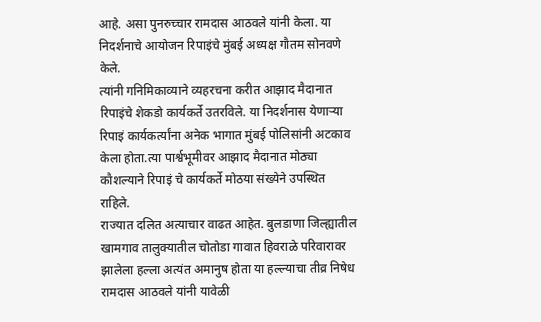आहे. असा पुनरुच्चार रामदास आठवले यांनी केला. या निदर्शनाचे आयोजन रिपाइंचे मुंबई अध्यक्ष गौतम सोनवणे केले.
त्यांनी गनिमिकाव्याने व्यहरचना करीत आझाद मैदानात रिपाइंचे शेकडो कार्यकर्ते उतरविले. या निदर्शनास येणाऱ्या रिपाइं कार्यकर्त्यांना अनेक भागात मुंबई पोलिसांनी अटकाव केला होता.त्या पार्श्वभूमीवर आझाद मैदानात मोठ्या कौशल्याने रिपाइं चे कार्यकर्ते मोठया संख्येने उपस्थित राहिले.
राज्यात दलित अत्याचार वाढत आहेत. बुलडाणा जिल्ह्यातील खामगाव तालुक्यातील चोतोडा गावात हिवराळे परिवारावर झालेला हल्ला अत्यंत अमानुष होता या हल्ल्याचा तीव्र निषेध रामदास आठवले यांनी यावेळी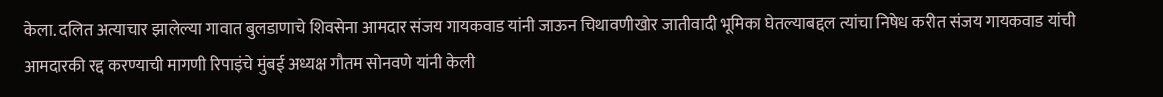केला. दलित अत्याचार झालेल्या गावात बुलडाणाचे शिवसेना आमदार संजय गायकवाड यांनी जाऊन चिथावणीखोर जातीवादी भूमिका घेतल्याबद्दल त्यांचा निषेध करीत संजय गायकवाड यांची आमदारकी रद्द करण्याची मागणी रिपाइंचे मुंबई अध्यक्ष गौतम सोनवणे यांनी केली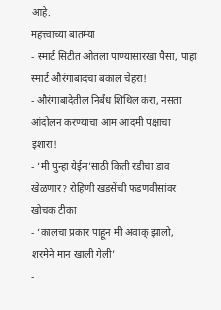आहे.
महत्त्वाच्या बातम्या
- स्मार्ट सिटीत ओतला पाण्यासारखा पैसा, पाहा स्मार्ट औरंगाबादचा बकाल चेहरा!
- औरंगाबादेतील निर्बंध शिथिल करा, नसता आंदोलन करण्याचा आम आदमी पक्षाचा इशारा!
- ‘मी पुन्हा येईन’साठी किती रडीचा डाव खेळणार? रोहिणी खडसेंची फडणवीसांवर खोचक टीका
- ‘कालचा प्रकार पाहून मी अवाक् झालो, शरमेने मान खाली गेली’
-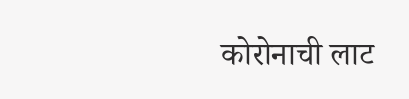कोरोनाची लाट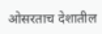ओसरताच देशातील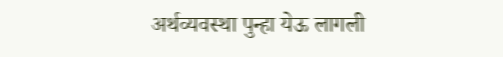अर्थव्यवस्था पुन्हा येऊ लागली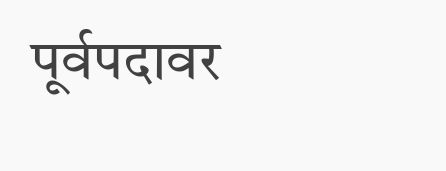पूर्वपदावर